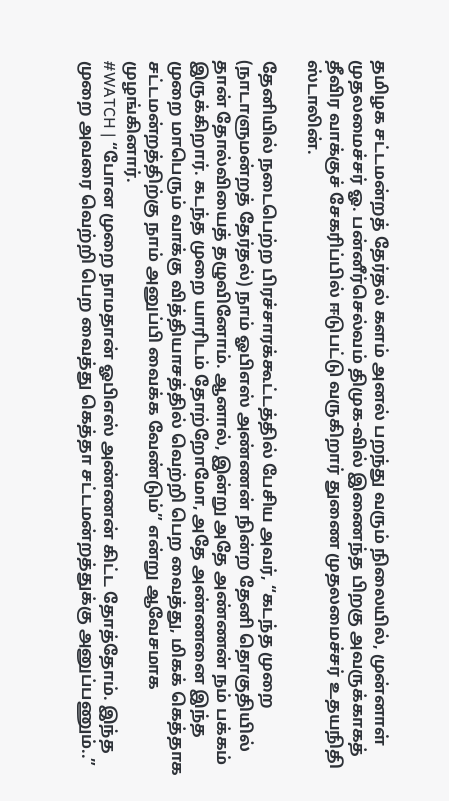தமிழக சட்டமன்றத் தேர்தல் களம் அனல் பறந்து வரும் நிலையில், முன்னாள் முதலமைச்சர் ஓ. பன்னீர்செல்வம் திமுக-வில் இணைந்த பிறகு அவருக்காகத் தீவிர வாக்குச் சேகரிப்பில் ஈடுபட்டு வருகிறார் துணை முதலமைச்சர் உதயநிதி ஸ்டாலின்.

தேனியில் நடைபெற்ற பிரச்சாரக்கூட்டத்தில் பேசிய அவர், “கடந்த முறை (நாடாளுமன்றத் தேர்தல்) நாம் ஓபிஎஸ் அண்ணன் நின்ற தேனி தொகுதியில் தான் தோல்வியைத் தழுவினோம். ஆனால், இன்று அதே அண்ணன் நம் பக்கம் இருக்கிறார். கடந்த முறை யாரிடம் தோற்றோமோ, அதே அண்ணனை இந்த முறை மாபெரும் வாக்கு வித்தியாசத்தில் வெற்றி பெற வைத்து, மிகக் கெத்தாக சட்டமன்றத்திற்கு நாம் அனுப்பி வைக்க வேண்டும்” என்று ஆவேசமாக முழங்கினார்.
#WATCH | “போன முறை நாமதான் ஓபிஎஸ் அண்ணன் கிட்ட தோத்தோம். இந்த முறை அவரை வெற்றி பெற வைத்து கெத்தா சட்டமன்றத்துக்கு அனுப்பணும்..”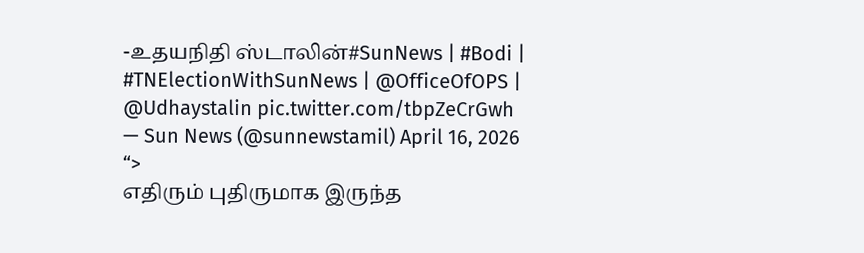-உதயநிதி ஸ்டாலின்#SunNews | #Bodi | #TNElectionWithSunNews | @OfficeOfOPS | @Udhaystalin pic.twitter.com/tbpZeCrGwh
— Sun News (@sunnewstamil) April 16, 2026
“>
எதிரும் புதிருமாக இருந்த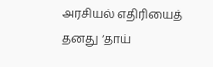அரசியல் எதிரியைத் தனது ‘தாய்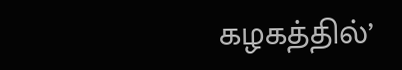கழகத்தில்’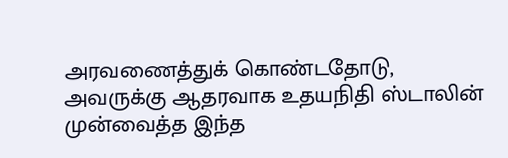அரவணைத்துக் கொண்டதோடு, அவருக்கு ஆதரவாக உதயநிதி ஸ்டாலின் முன்வைத்த இந்த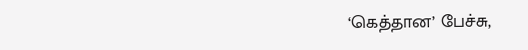‘கெத்தான’ பேச்சு,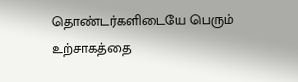தொண்டர்களிடையே பெரும் உற்சாகத்தை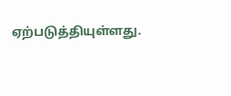ஏற்படுத்தியுள்ளது.